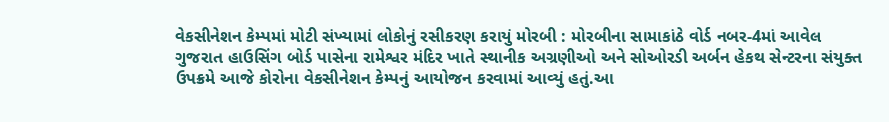વેકસીનેશન કેમ્પમાં મોટી સંખ્યામાં લોકોનું રસીકરણ કરાયું મોરબી : મોરબીના સામાકાંઠે વોર્ડ નબર-4માં આવેલ ગુજરાત હાઉસિંગ બોર્ડ પાસેના રામેશ્વર મંદિર ખાતે સ્થાનીક અગ્રણીઓ અને સોઓરડી અર્બન હેકથ સેન્ટરના સંયુક્ત ઉપક્રમે આજે કોરોના વેકસીનેશન કેમ્પનું આયોજન કરવામાં આવ્યું હતું.આ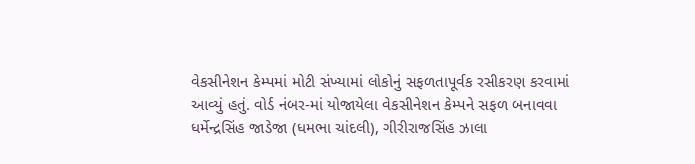વેકસીનેશન કેમ્પમાં મોટી સંખ્યામાં લોકોનું સફળતાપૂર્વક રસીકરણ કરવામાં આવ્યું હતું. વોર્ડ નંબર-માં યોજાયેલા વેકસીનેશન કેમ્પને સફળ બનાવવા ધર્મેન્દ્રસિંહ જાડેજા (ધમભા ચાંદલી), ગીરીરાજસિંહ ઝાલા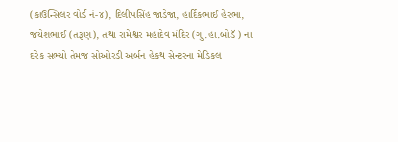(કાઉન્સિલર વોર્ડ નં-૪), દિલીપસિંહ જાડેજા, હાર્દિકભાઈ હેરભા, જયેશભાઈ (તરૂણ), તથા રામેશ્વર મહાદેવ મંદિર (ગુ.હા.બોડૅ ) ના દરેક સભ્યો તેમજ સોઓરડી અર્બન હેકથ સેન્ટરના મેડિકલ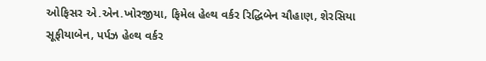ઓફિસર એ.એન.ખોરજીયા, ફિમેલ હેલ્થ વર્કર રિદ્ધિબેન ચૌહાણ, શેરસિયા સૂફીયાબેન, પર્પઝ હેલ્થ વર્કર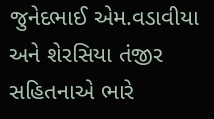જુનેદભાઈ એમ.વડાવીયા અને શેરસિયા તંજીર સહિતનાએ ભારે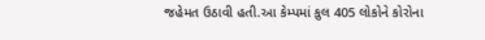જહેમત ઉઠાવી હતી.આ કેમ્પમાં કુલ 405 લોકોને કોરોના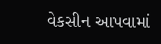વેકસીન આપવામાં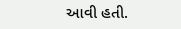આવી હતી.